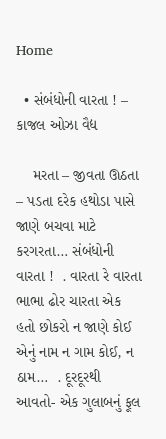Home

  • સંબંધોની વારતા ! – કાજલ ઓઝા વૈદ્ય

    મરતા – જીવતા ઊઠતા – પડતા દરેક હથોડા પાસે જાણે બચવા માટે કરગરતા… સંબંધોની વારતા !  . વારતા રે વારતા ભાભા ઢોર ચારતા એક હતો છોકરો ન જાણે કોઈ એનું નામ ન ગામ કોઈ, ન ઠામ…  . દૂરદૂરથી આવતો- એક ગુલાબનું ફૂલ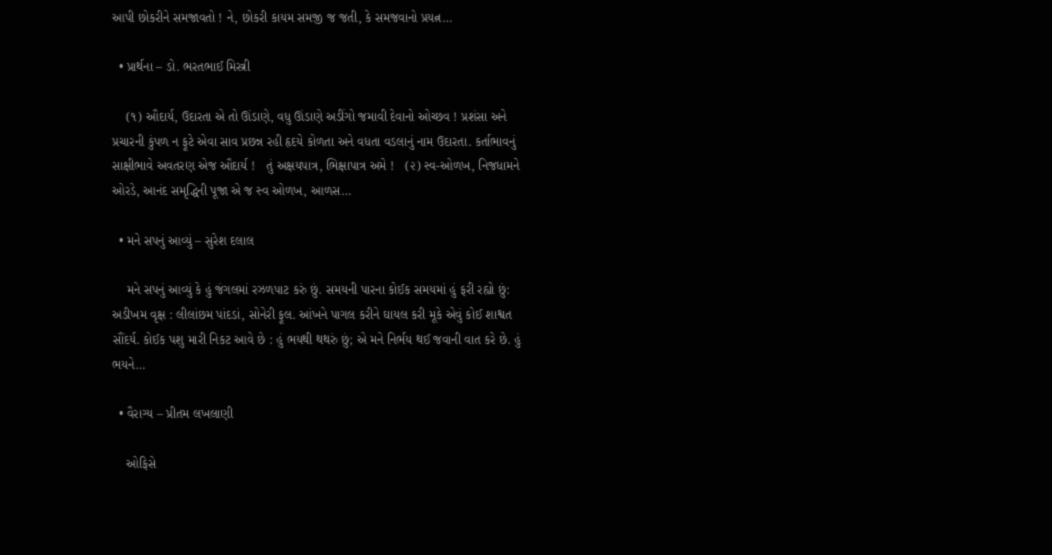આપી છોકરીને સમજાવતો ! ને, છોકરી કાયમ સમજી જ જતી, કે સમજવાનો પ્રયત્ન…

  • પ્રાર્થના – ડો. ભરતભાઈ મિસ્ત્રી

    (૧) ઔદાર્ય, ઉદારતા એ તો ઊંડાણે, વધુ ઊંડાણે અડીંગો જમાવી દેવાનો ઓચ્છવ ! પ્રશંસા અને પ્રચારની કુંપળ ન ફૂટે એવા સાવ પ્રછન્ન રહી હૃદયે કોળતા અને વધતા વડલાનું નામ ઉદારતા. કર્તાભાવનું સાક્ષીભાવે અવતરણ એજ ઔદાર્ય !   તું અક્ષયપાત્ર, ભિક્ષાપાત્ર અમે !   (૨) સ્વ-ઓળખ, નિજધામને ઓરડે, આનંદ સમૃદ્ધિની પૂજા એ જ સ્વ ઓળખ, આળસ…

  • મને સપનું આવ્યું – સુરેશ દલાલ

    મને સપનું આવ્યું કે હું જંગલમાં રઝળપાટ કરું છું. સમયની પારના કોઈક સમયમાં હું ફરી રહ્યો છું: અડીખમ વૃક્ષ : લીલાંછમ પાંદડાં, સોનેરી ફૂલ. આંખને પાગલ કરીને ઘાયલ કરી મૂકે એવું કોઈ શાશ્વત સૌંદર્ય. કોઈક પશુ મારી નિકટ આવે છે : હું ભયથી થથરું છું; એ મને નિર્ભય થઈ જવાની વાત કરે છે. હું ભયને…

  • વૈરાગ્ય – પ્રીતમ લખલાણી

    ઓફિસે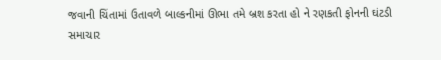જવાની ચિંતામાં ઉતાવળે બાલ્કનીમાં ઊભા તમે બ્રશ કરતા હો ને રણકતી ફોનની ઘંટડી સમાચાર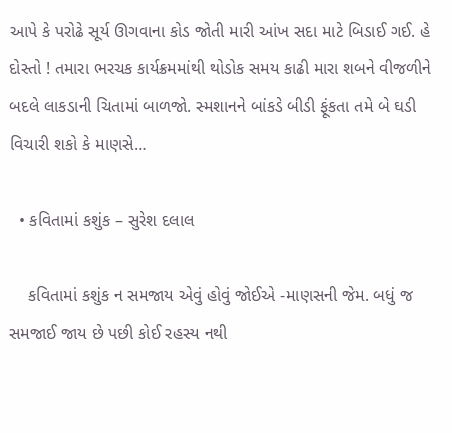આપે કે પરોઢે સૂર્ય ઊગવાના કોડ જોતી મારી આંખ સદા માટે બિડાઈ ગઈ. હે દોસ્તો ! તમારા ભરચક કાર્યક્રમમાંથી થોડોક સમય કાઢી મારા શબને વીજળીને બદલે લાકડાની ચિતામાં બાળજો. સ્મશાનને બાંકડે બીડી ફૂંકતા તમે બે ઘડી વિચારી શકો કે માણસે…

  • કવિતામાં કશુંક – સુરેશ દલાલ

    કવિતામાં કશુંક ન સમજાય એવું હોવું જોઈએ -માણસની જેમ. બધું જ સમજાઈ જાય છે પછી કોઈ રહસ્ય નથી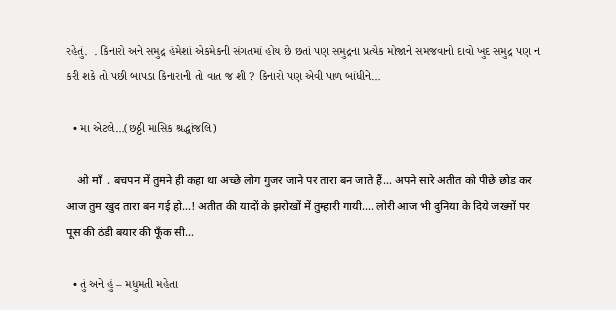રહેતું.  . કિનારો અને સમુદ્ર હંમેશાં એકમેકની સંગતમાં હોય છે છતાં પણ સમુદ્રના પ્રત્યેક મોજાને સમજવાનો દાવો ખુદ સમુદ્ર પણ ન કરી શકે તો પછી બાપડા કિનારાની તો વાત જ શી ? કિનારો પણ એવી પાળ બાંધીને…

  • મા એટલે…(છઠ્ઠી માસિક શ્રદ્ધાંજલિ)

    ओ माँ  . बचपन में तुमने ही कहा था अच्छे लोग गुजर जाने पर तारा बन जाते हैं… अपने सारे अतीत को पीछे छोड कर आज तुम खुद तारा बन गई हो…! अतीत की यादों के झरोखों में तुम्हारी गायी…. लोरी आज भी दुनिया के दिये जख्मों पर पूस की ठंडी बयार की फूँक सी…

  • તું અને હું – મધુમતી મહેતા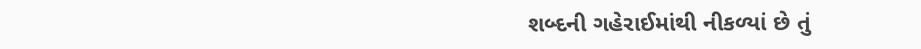શબ્દની ગહેરાઈમાંથી નીકળ્યાં છે તું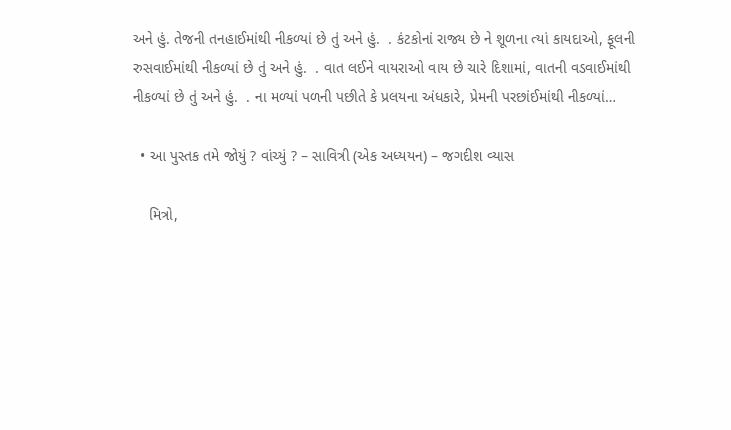અને હું. તેજની તનહાઈમાંથી નીકળ્યાં છે તું અને હું.  . કંટકોનાં રાજ્ય છે ને શૂળના ત્યાં કાયદાઓ, ફૂલની રુસવાઈમાંથી નીકળ્યાં છે તું અને હું.  . વાત લઈને વાયરાઓ વાય છે ચારે દિશામાં, વાતની વડવાઈમાંથી નીકળ્યાં છે તું અને હું.  . ના મળ્યાં પળની પછીતે કે પ્રલયના અંધકારે, પ્રેમની પરછાંઈમાંથી નીકળ્યાં…

  • આ પુસ્તક તમે જોયું ? વાંચ્યું ? – સાવિત્રી (એક અધ્યયન) – જગદીશ વ્યાસ

    મિત્રો,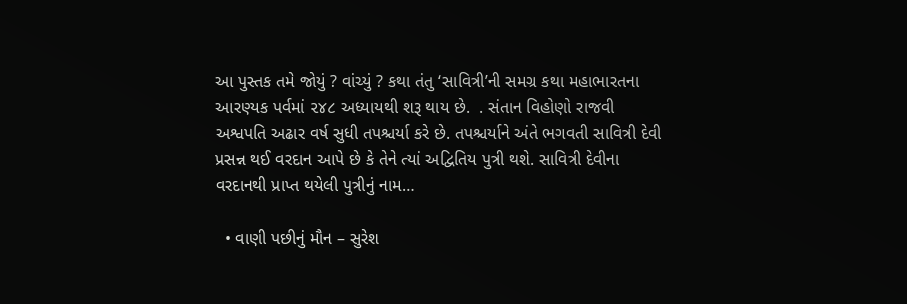આ પુસ્તક તમે જોયું ? વાંચ્યું ? કથા તંતુ ‘સાવિત્રી’ની સમગ્ર કથા મહાભારતના આરણ્યક પર્વમાં ૨૪૮ અધ્યાયથી શરૂ થાય છે.  . સંતાન વિહોણો રાજવી અશ્વપતિ અઢાર વર્ષ સુધી તપશ્ચર્યા કરે છે. તપશ્ચર્યાને અંતે ભગવતી સાવિત્રી દેવી પ્રસન્ન થઈ વરદાન આપે છે કે તેને ત્યાં અદ્વિતિય પુત્રી થશે. સાવિત્રી દેવીના વરદાનથી પ્રાપ્ત થયેલી પુત્રીનું નામ…

  • વાણી પછીનું મૌન – સુરેશ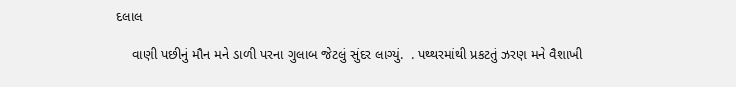દલાલ

    વાણી પછીનું મૌન મને ડાળી પરના ગુલાબ જેટલું સુંદર લાગ્યું.  . પથ્થરમાંથી પ્રકટતું ઝરણ મને વૈશાખી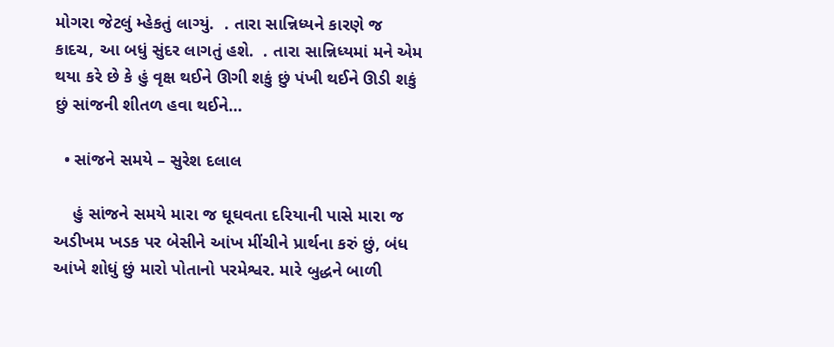મોગરા જેટલું મ્હેકતું લાગ્યું.  . તારા સાન્નિધ્યને કારણે જ કાદચ, આ બધું સુંદર લાગતું હશે.  . તારા સાન્નિધ્યમાં મને એમ થયા કરે છે કે હું વૃક્ષ થઈને ઊગી શકું છું પંખી થઈને ઊડી શકું છું સાંજની શીતળ હવા થઈને…

  • સાંજને સમયે – સુરેશ દલાલ

    હું સાંજને સમયે મારા જ ઘૂઘવતા દરિયાની પાસે મારા જ અડીખમ ખડક પર બેસીને આંખ મીંચીને પ્રાર્થના કરું છું, બંધ આંખે શોધું છું મારો પોતાનો પરમેશ્વર. મારે બુદ્ધને બાળી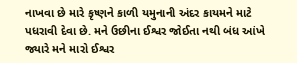નાખવા છે મારે કૃષ્ણને કાળી યમુનાની અંદર કાયમને માટે પધરાવી દેવા છે. મને ઉછીના ઈશ્વર જોઈતા નથી બંધ આંખે જ્યારે મને મારો ઈશ્વર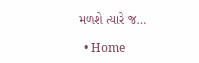મળશે ત્યારે જ…

  • Home